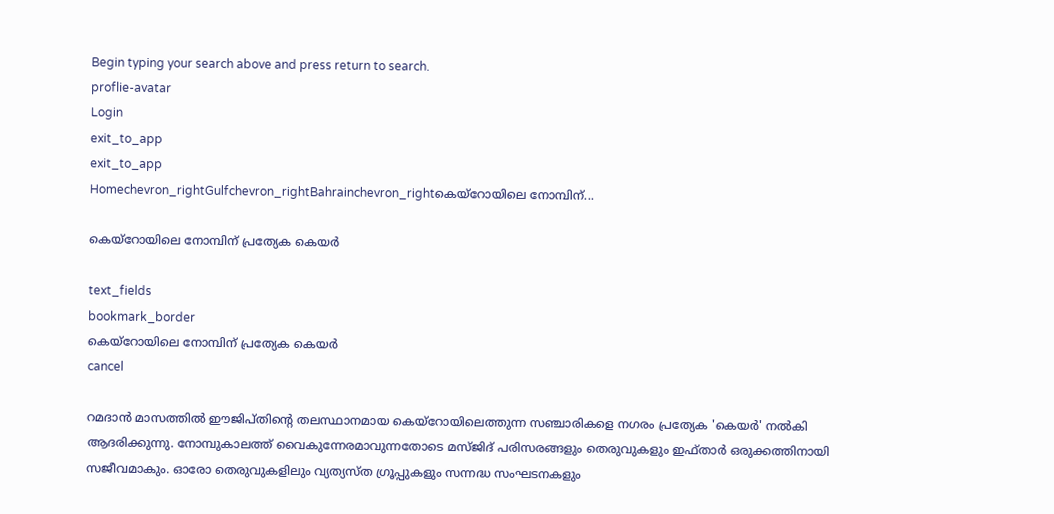Begin typing your search above and press return to search.
proflie-avatar
Login
exit_to_app
exit_to_app
Homechevron_rightGulfchevron_rightBahrainchevron_rightകെയ്റോയിലെ നോമ്പിന്...

കെയ്റോയിലെ നോമ്പിന് പ്രത്യേക കെയർ

text_fields
bookmark_border
കെയ്റോയിലെ നോമ്പിന് പ്രത്യേക കെയർ
cancel

റമദാൻ മാസത്തിൽ ഈജിപ്തിന്‍റെ തലസ്ഥാനമായ കെയ്റോയിലെത്തുന്ന സഞ്ചാരികളെ നഗരം പ്രത്യേക 'കെയർ' നൽകി ആദരിക്കുന്നു. നോമ്പുകാലത്ത് വൈകുന്നേരമാവുന്നതോടെ മസ്ജിദ് പരിസരങ്ങളും തെരുവുകളും ഇഫ്താർ ഒരുക്കത്തിനായി സജീവമാകും. ഓരോ തെരുവുകളിലും വ്യത്യസ്ത ഗ്രൂപ്പുകളും സന്നദ്ധ സംഘടനകളും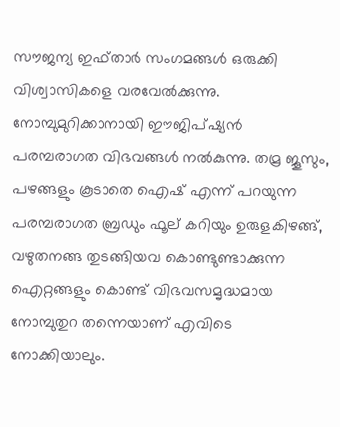സൗജന്യ ഇഫ്താർ സംഗമങ്ങൾ ഒരുക്കി വിശ്വാസികളെ വരവേൽക്കുന്നു. നോമ്പുമുറിക്കാനായി ഈജിപ്ഷ്യൻ പരമ്പരാഗത വിഭവങ്ങൾ നൽകുന്നു. തമ്ര ജൂസും, പഴങ്ങളും കൂടാതെ ഐഷ് എന്ന് പറയുന്ന പരമ്പരാഗത ബ്രഡും ഫൂല് കറിയും ഉരുളകിഴങ്ങ്, വഴുതനങ്ങ തുടങ്ങിയവ കൊണ്ടുണ്ടാക്കുന്ന ഐറ്റങ്ങളും കൊണ്ട് വിഭവസമൃദ്ധമായ നോമ്പുതുറ തന്നെയാണ് എവിടെ നോക്കിയാലും.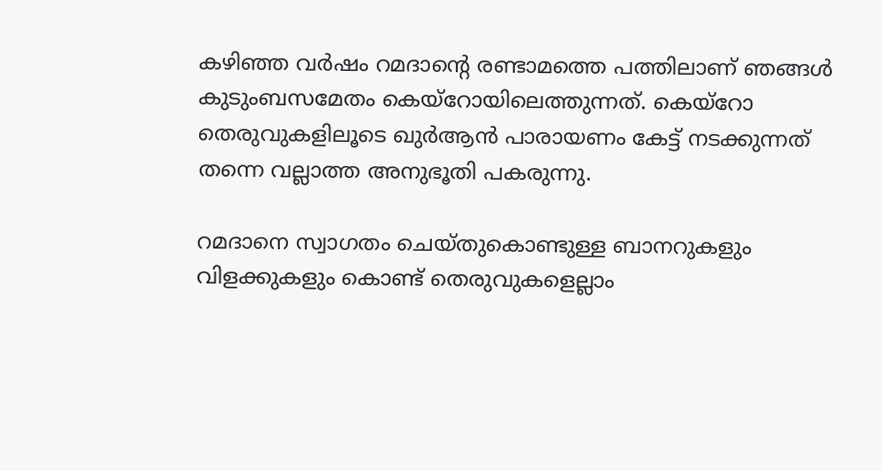കഴിഞ്ഞ വർഷം റമദാന്‍റെ രണ്ടാമത്തെ പത്തിലാണ് ഞങ്ങൾ കുടുംബസമേതം കെയ്റോയിലെത്തുന്നത്. കെയ്റോ തെരുവുകളിലൂടെ ഖുർആൻ പാരായണം കേട്ട് നടക്കുന്നത് തന്നെ വല്ലാത്ത അനുഭൂതി പകരുന്നു.

റമദാനെ സ്വാഗതം ചെയ്തുകൊണ്ടുള്ള ബാനറുകളും വിളക്കുകളും കൊണ്ട് തെരുവുകളെല്ലാം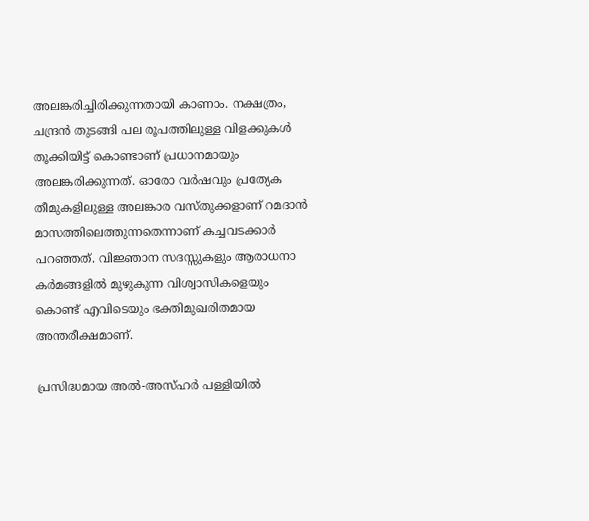അലങ്കരിച്ചിരിക്കുന്നതായി കാണാം. നക്ഷത്രം, ചന്ദ്രൻ തുടങ്ങി പല രൂപത്തിലുള്ള വിളക്കുകൾ തൂക്കിയിട്ട് കൊണ്ടാണ് പ്രധാനമായും അലങ്കരിക്കുന്നത്. ഓരോ വർഷവും പ്രത്യേക തീമുകളിലുള്ള അലങ്കാര വസ്തുക്കളാണ് റമദാൻ മാസത്തിലെത്തുന്നതെന്നാണ് കച്ചവടക്കാർ പറഞ്ഞത്. വിജ്ഞാന സദസ്സുകളും ആരാധനാ കർമങ്ങളിൽ മുഴുകുന്ന വിശ്വാസികളെയും കൊണ്ട് എവിടെയും ഭക്തിമുഖരിതമായ അന്തരീക്ഷമാണ്.

പ്രസിദ്ധമായ അൽ-അസ്ഹർ പള്ളിയിൽ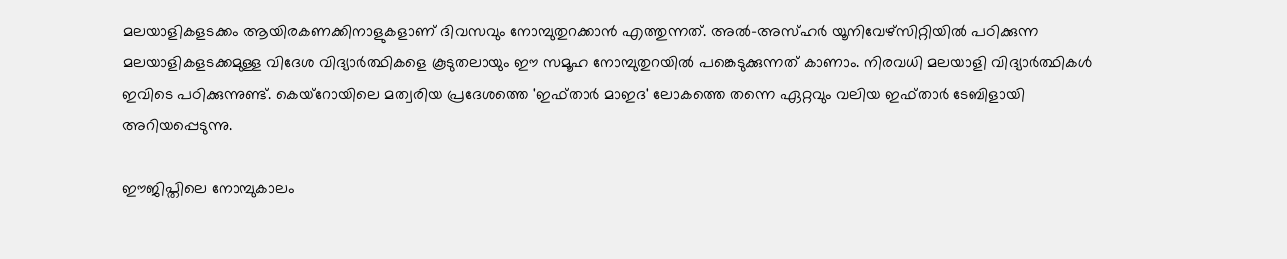മലയാളികളടക്കം ആയിരകണക്കിനാളുകളാണ് ദിവസവും നോമ്പുതുറക്കാൻ എത്തുന്നത്. അൽ-അസ്ഹർ യൂനിവേഴ്സിറ്റിയിൽ പഠിക്കുന്ന മലയാളികളടക്കമുള്ള വിദേശ വിദ്യാർത്ഥികളെ കൂടുതലായും ഈ സമൂഹ നോമ്പുതുറയിൽ പങ്കെടുക്കുന്നത് കാണാം. നിരവധി മലയാളി വിദ്യാർത്ഥികൾ ഇവിടെ പഠിക്കുന്നുണ്ട്. കെയ്റോയിലെ മത്വരിയ പ്രദേശത്തെ 'ഇഫ്താർ മാഇദ' ലോകത്തെ തന്നെ ഏറ്റവും വലിയ ഇഫ്താർ ടേബിളായി അറിയപ്പെടുന്നു.

ഈജിപ്തിലെ നോമ്പുകാലം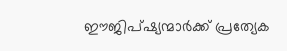ഈജിപ്ഷ്യന്മാർക്ക് പ്രത്യേക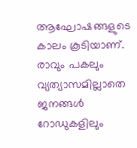ആഘോഷങ്ങളുടെ കാലം കൂടിയാണ്. രാവും പകലും വ്യത്യാസമില്ലാതെ ജനങ്ങൾ റോഡുകളിലും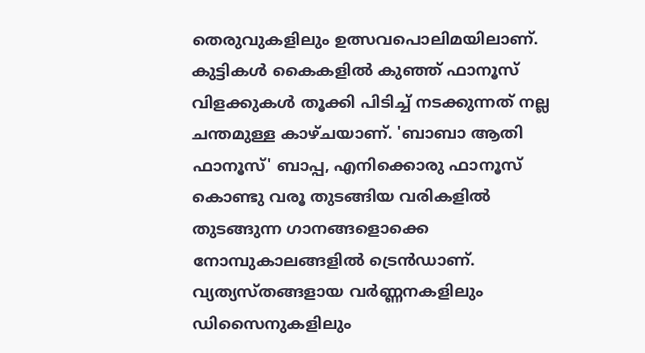തെരുവുകളിലും ഉത്സവപൊലിമയിലാണ്. കുട്ടികൾ കൈകളിൽ കുഞ്ഞ് ഫാനൂസ് വിളക്കുകൾ തൂക്കി പിടിച്ച് നടക്കുന്നത് നല്ല ചന്തമുള്ള കാഴ്ചയാണ്. 'ബാബാ ആതി ഫാനൂസ്' ബാപ്പ, എനിക്കൊരു ഫാനൂസ് കൊണ്ടു വരൂ തുടങ്ങിയ വരികളിൽ തുടങ്ങുന്ന ഗാനങ്ങളൊക്കെ നോമ്പുകാലങ്ങളിൽ ട്രെൻഡാണ്. വ്യത്യസ്തങ്ങളായ വർണ്ണനകളിലും ഡിസൈനുകളിലും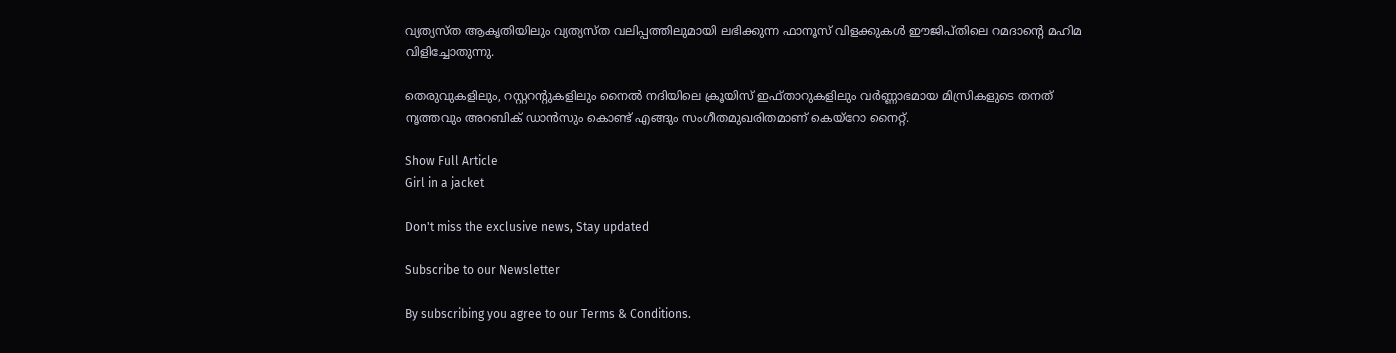വ്യത്യസ്ത ആകൃതിയിലും വ്യത്യസ്ത വലിപ്പത്തിലുമായി ലഭിക്കുന്ന ഫാനൂസ് വിളക്കുകൾ ഈജിപ്തിലെ റമദാൻ്റെ മഹിമ വിളിച്ചോതുന്നു.

തെരുവുകളിലും, റസ്റ്ററൻ്റുകളിലും നൈൽ നദിയിലെ ക്രൂയിസ് ഇഫ്താറുകളിലും വർണ്ണാഭമായ മിസ്രികളുടെ തനത് നൃത്തവും അറബിക് ഡാൻസും കൊണ്ട് എങ്ങും സംഗീതമുഖരിതമാണ് കെയ്റോ നൈറ്റ്.

Show Full Article
Girl in a jacket

Don't miss the exclusive news, Stay updated

Subscribe to our Newsletter

By subscribing you agree to our Terms & Conditions.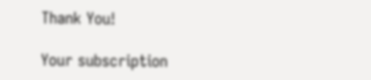Thank You!

Your subscription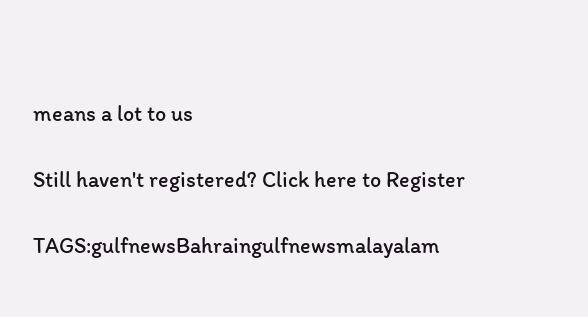means a lot to us

Still haven't registered? Click here to Register

TAGS:gulfnewsBahraingulfnewsmalayalam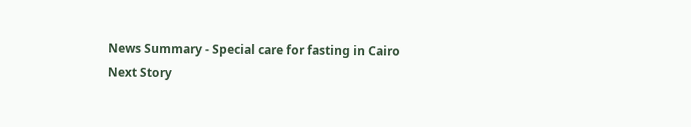News Summary - Special care for fasting in Cairo
Next Story